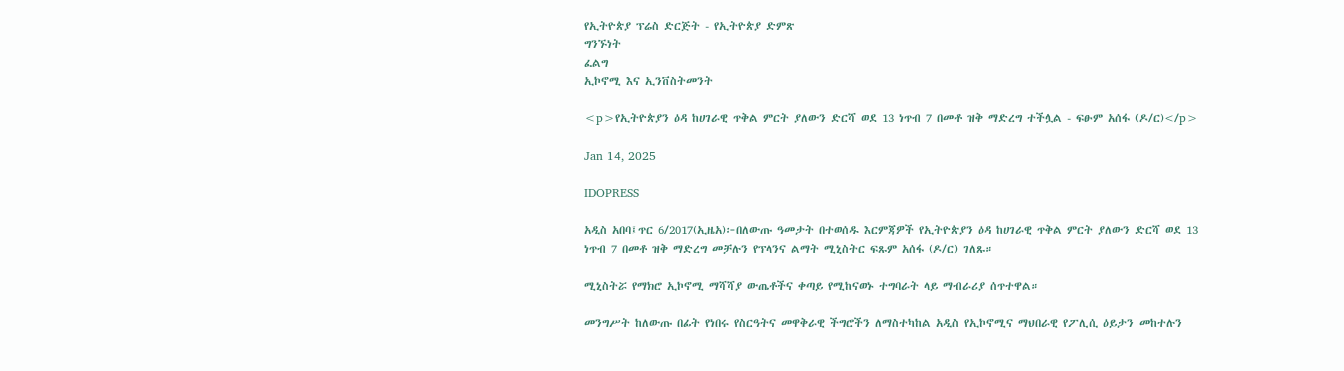የኢትዮጵያ ፕሬስ ድርጅት - የኢትዮጵያ ድምጽ
ግንኙነት
ፈልግ
ኢኮኖሚ እና ኢንቨስትመንት

<p>የኢትዮጵያን ዕዳ ከሀገራዊ ጥቅል ምርት ያለውን ድርሻ ወደ 13 ነጥብ 7 በመቶ ዝቅ ማድረግ ተችሏል - ፍፁም አሰፋ (ዶ/ር)</p>

Jan 14, 2025

IDOPRESS

አዲስ አበባ፤ጥር 6/2017(ኢዜአ)፦በለውጡ ዓመታት በተወሰዱ እርምጃዎች የኢትዮጵያን ዕዳ ከሀገራዊ ጥቅል ምርት ያለውን ድርሻ ወደ 13 ነጥብ 7 በመቶ ዝቅ ማድረግ መቻሉን የፕላንና ልማት ሚኒስትር ፍጹም አሰፋ (ዶ/ር) ገለጹ።

ሚኒስትሯ የማክሮ ኢኮኖሚ ማሻሻያ ውጤቶችና ቀጣይ የሚከናወኑ ተግባራት ላይ ማብራሪያ ሰጥተዋል።

መንግሥት ከለውጡ በፊት የነበሩ የስርዓትና መዋቅራዊ ችግሮችን ለማስተካከል አዲስ የኢኮኖሚና ማህበራዊ የፖሊሲ ዕይታን መከተሉን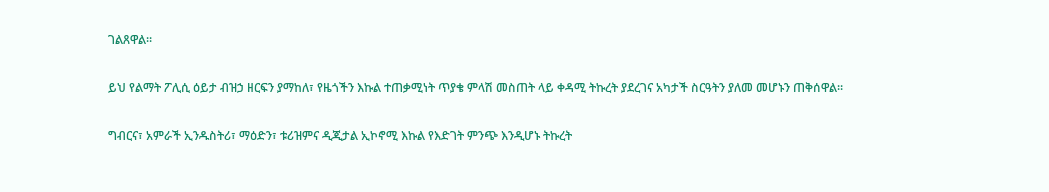ገልጸዋል።

ይህ የልማት ፖሊሲ ዕይታ ብዝኃ ዘርፍን ያማከለ፣ የዜጎችን እኩል ተጠቃሚነት ጥያቄ ምላሽ መስጠት ላይ ቀዳሚ ትኩረት ያደረገና አካታች ስርዓትን ያለመ መሆኑን ጠቅሰዋል።

ግብርና፣ አምራች ኢንዱስትሪ፣ ማዕድን፣ ቱሪዝምና ዲጂታል ኢኮኖሚ እኩል የእድገት ምንጭ እንዲሆኑ ትኩረት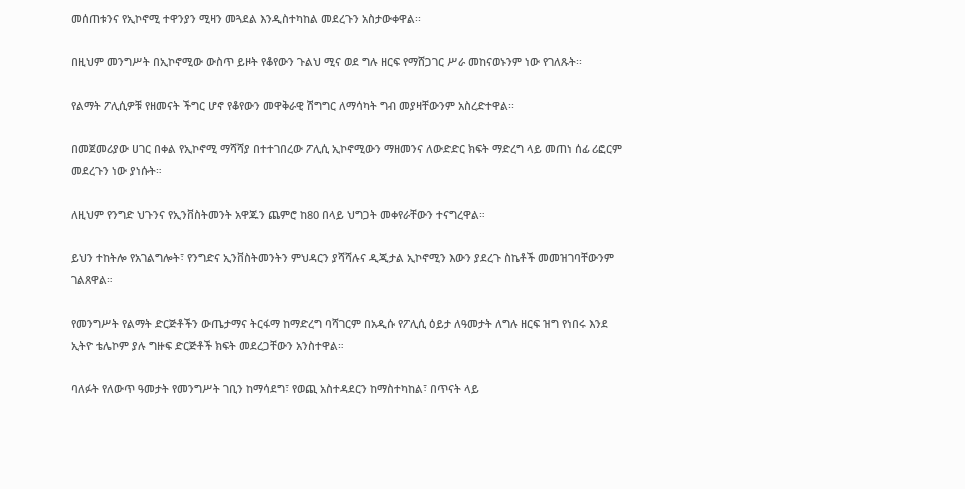መሰጠቱንና የኢኮኖሚ ተዋንያን ሚዛን መጓደል እንዲስተካከል መደረጉን አስታውቀዋል፡፡

በዚህም መንግሥት በኢኮኖሚው ውስጥ ይዞት የቆየውን ጉልህ ሚና ወደ ግሉ ዘርፍ የማሸጋገር ሥራ መከናወኑንም ነው የገለጹት፡፡

የልማት ፖሊሲዎቹ የዘመናት ችግር ሆኖ የቆየውን መዋቅራዊ ሽግግር ለማሳካት ግብ መያዛቸውንም አስረድተዋል፡፡

በመጀመሪያው ሀገር በቀል የኢኮኖሚ ማሻሻያ በተተገበረው ፖሊሲ ኢኮኖሚውን ማዘመንና ለውድድር ክፍት ማድረግ ላይ መጠነ ሰፊ ሪፎርም መደረጉን ነው ያነሱት።

ለዚህም የንግድ ህጉንና የኢንቨስትመንት አዋጁን ጨምሮ ከ80 በላይ ህግጋት መቀየራቸውን ተናግረዋል።

ይህን ተከትሎ የአገልግሎት፣ የንግድና ኢንቨስትመንትን ምህዳርን ያሻሻሉና ዲጂታል ኢኮኖሚን እውን ያደረጉ ስኬቶች መመዝገባቸውንም ገልጸዋል።

የመንግሥት የልማት ድርጅቶችን ውጤታማና ትርፋማ ከማድረግ ባሻገርም በአዲሱ የፖሊሲ ዕይታ ለዓመታት ለግሉ ዘርፍ ዝግ የነበሩ እንደ ኢትዮ ቴሌኮም ያሉ ግዙፍ ድርጅቶች ክፍት መደረጋቸውን አንስተዋል።

ባለፉት የለውጥ ዓመታት የመንግሥት ገቢን ከማሳደግ፣ የወጪ አስተዳደርን ከማስተካከል፣ በጥናት ላይ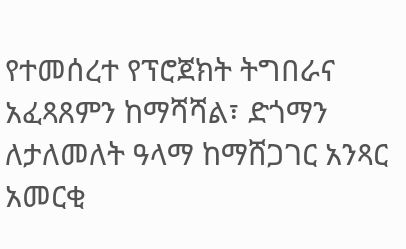የተመሰረተ የፕሮጀክት ትግበራና አፈጻጸምን ከማሻሻል፣ ድጎማን ለታለመለት ዓላማ ከማሸጋገር አንጻር አመርቂ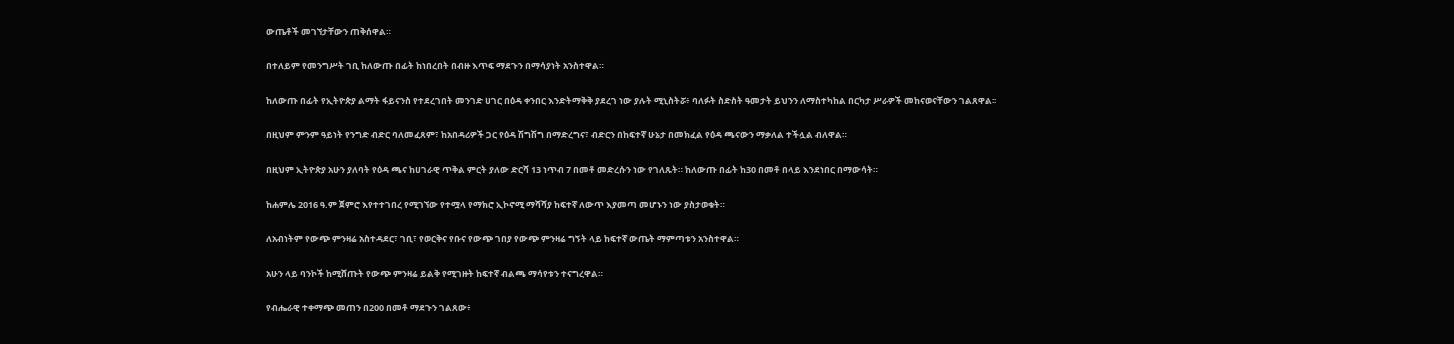ውጤቶች መገኘታቸውን ጠቅሰዋል።

በተለይም የመንግሥት ገቢ ከለውጡ በፊት ከነበረበት በብዙ እጥፍ ማደጉን በማሳያነት አንስተዋል።

ከለውጡ በፊት የኢትዮጵያ ልማት ፋይናንስ የተደረገበት መንገድ ሀገር በዕዳ ቀንበር እንድትማቅቅ ያደረገ ነው ያሉት ሚኒስትሯ፥ ባለፉት ስድስት ዓመታት ይህንን ለማስተካከል በርካታ ሥራዎች መከናወናቸውን ገልጸዋል፡፡

በዚህም ምንም ዓይነት የንግድ ብድር ባለመፈጸም፣ ከአበዳሪዎች ጋር የዕዳ ሽግሽግ በማድረግና፣ ብድርን በከፍተኛ ሁኔታ በመክፈል የዕዳ ጫናውን ማቃለል ተችሏል ብለዋል።

በዚህም ኢትዮጵያ አሁን ያለባት የዕዳ ጫና ከሀገራዊ ጥቅል ምርት ያለው ድርሻ 13 ነጥብ 7 በመቶ መድረሱን ነው የገለጹት። ከለውጡ በፊት ከ30 በመቶ በላይ እንደነበር በማውሳት።

ከሐምሌ 2016 ዓ.ም ጀምሮ እየተተገበረ የሚገኘው የተሟላ የማክሮ ኢኮኖሚ ማሻሻያ ከፍተኛ ለውጥ እያመጣ መሆኑን ነው ያስታወቁት።

ለአብነትም የውጭ ምንዛሬ አስተዳደር፣ ገቢ፣ የወርቅና የቡና የውጭ ገበያ የውጭ ምንዛሬ ግኝት ላይ ከፍተኛ ውጤት ማምጣቱን አንስተዋል።

አሁን ላይ ባንኮች ከሚሸጡት የውጭ ምንዛሬ ይልቅ የሚገዙት ከፍተኛ ብልጫ ማሳየቱን ተናግረዋል።

የብሔራዊ ተቀማጭ መጠን በ200 በመቶ ማደጉን ገልጸው፥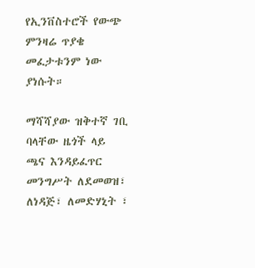የኢንቨስተሮች የውጭ ምንዛሬ ጥያቄ መፈታቱንም ነው ያነሱት።

ማሻሻያው ዝቅተኛ ገቢ ባላቸው ዜጎች ላይ ጫና እንዳይፈጥር መንግሥት ለደመወዝ፣ ለነዳጅ፣ ለመድሃኒት ፣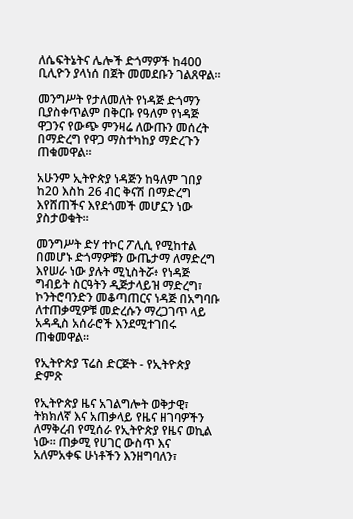ለሴፍትኔትና ሌሎች ድጎማዎች ከ400 ቢሊዮን ያላነሰ በጀት መመደቡን ገልጸዋል።

መንግሥት የታለመለት የነዳጅ ድጎማን ቢያስቀጥልም በቅርቡ የዓለም የነዳጅ ዋጋንና የውጭ ምንዛሬ ለውጡን መሰረት በማድረግ የዋጋ ማስተካከያ ማድረጉን ጠቁመዋል።

አሁንም ኢትዮጵያ ነዳጅን ከዓለም ገበያ ከ20 እስከ 26 ብር ቅናሽ በማድረግ እየሸጠችና እየደጎመች መሆኗን ነው ያስታወቁት።

መንግሥት ድሃ ተኮር ፖሊሲ የሚከተል በመሆኑ ድጎማዎቹን ውጤታማ ለማድረግ እየሠራ ነው ያሉት ሚኒስትሯ፥ የነዳጅ ግብይት ስርዓትን ዲጅታላይዝ ማድረግ፣ ኮንትሮባንድን መቆጣጠርና ነዳጅ በአግባቡ ለተጠቃሚዎቹ መድረሱን ማረጋገጥ ላይ አዳዲስ አሰራሮች እንደሚተገበሩ ጠቁመዋል።

የኢትዮጵያ ፕሬስ ድርጅት - የኢትዮጵያ ድምጽ

የኢትዮጵያ ዜና አገልግሎት ወቅታዊ፣ ትክክለኛ እና አጠቃላይ የዜና ዘገባዎችን ለማቅረብ የሚሰራ የኢትዮጵያ የዜና ወኪል ነው። ጠቃሚ የሀገር ውስጥ እና አለምአቀፍ ሁነቶችን እንዘግባለን፣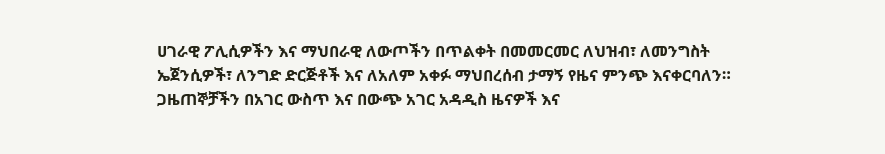ሀገራዊ ፖሊሲዎችን እና ማህበራዊ ለውጦችን በጥልቀት በመመርመር ለህዝብ፣ ለመንግስት ኤጀንሲዎች፣ ለንግድ ድርጅቶች እና ለአለም አቀፉ ማህበረሰብ ታማኝ የዜና ምንጭ እናቀርባለን። ጋዜጠኞቻችን በአገር ውስጥ እና በውጭ አገር አዳዲስ ዜናዎች እና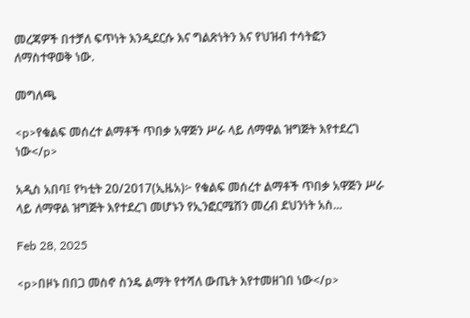መረጃዎች በተቻለ ፍጥነት እንዲደርሱ እና ግልጽነትን እና የህዝብ ተሳትፎን ለማስተዋወቅ ነው.

መግለጫ

<p>የቁልፍ መሰረተ ልማቶች ጥበቃ አዋጅን ሥራ ላይ ለማዋል ዝግጅት እየተደረገ ነው</p>

አዲስ አበባ፤ የካቲት 20/2017(ኢዜአ)፦ የቁልፍ መሰረተ ልማቶች ጥበቃ አዋጅን ሥራ ላይ ለማዋል ዝግጅት እየተደረገ መሆኑን የኢንፎርሜሽን መረብ ደህንነት አስ...

Feb 28, 2025

<p>በዞኑ በበጋ መስኖ ስንዴ ልማት የተሻለ ውጤት እየተመዘገበ ነው</p>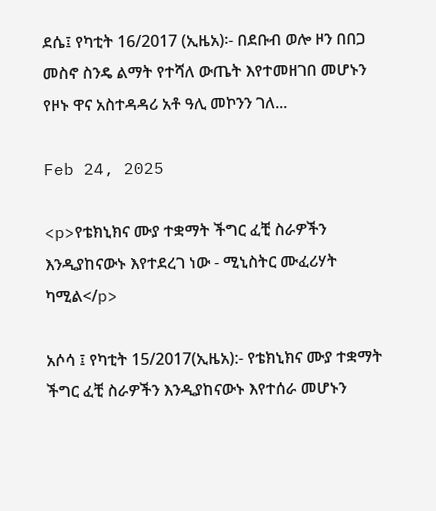ደሴ፤ የካቲት 16/2017 (ኢዜአ)፡- በደቡብ ወሎ ዞን በበጋ መስኖ ስንዴ ልማት የተሻለ ውጤት እየተመዘገበ መሆኑን የዞኑ ዋና አስተዳዳሪ አቶ ዓሊ መኮንን ገለ...

Feb 24, 2025

<p>የቴክኒክና ሙያ ተቋማት ችግር ፈቺ ስራዎችን እንዲያከናውኑ እየተደረገ ነው - ሚኒስትር ሙፈሪሃት ካሚል</p>

አሶሳ ፤ የካቲት 15/2017(ኢዜአ):- የቴክኒክና ሙያ ተቋማት ችግር ፈቺ ስራዎችን እንዲያከናውኑ እየተሰራ መሆኑን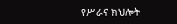የሥራና ክህሎት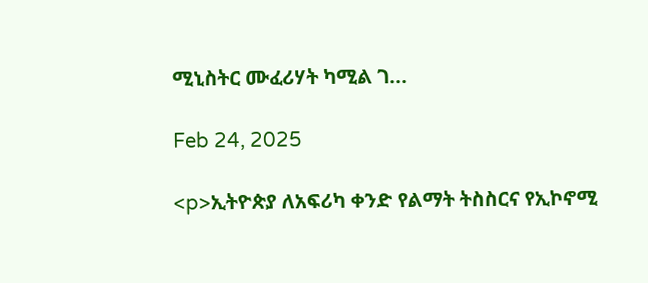ሚኒስትር ሙፈሪሃት ካሚል ገ...

Feb 24, 2025

<p>ኢትዮጵያ ለአፍሪካ ቀንድ የልማት ትስስርና የኢኮኖሚ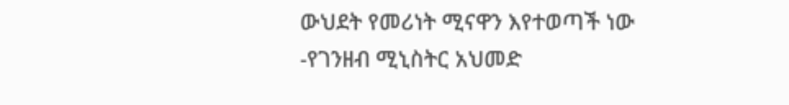ውህደት የመሪነት ሚናዋን እየተወጣች ነው -የገንዘብ ሚኒስትር አህመድ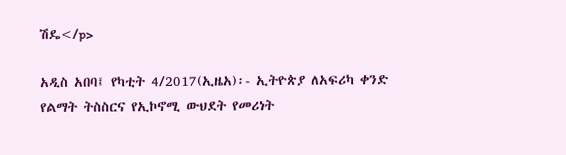ሽዴ</p>

አዲስ አበባ፤ የካቲት 4/2017(ኢዜአ)፡- ኢትዮጵያ ለአፍሪካ ቀንድ የልማት ትስስርና የኢኮኖሚ ውህደት የመሪነት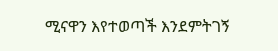ሚናዋን እየተወጣች እንደምትገኝ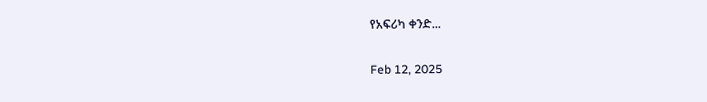የአፍሪካ ቀንድ...

Feb 12, 2025